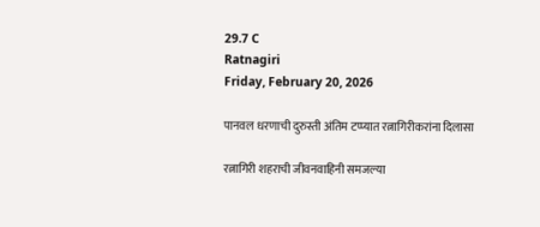29.7 C
Ratnagiri
Friday, February 20, 2026

पानवल धरणाची दुरुस्ती अंतिम टप्प्यात रत्नागिरीकरांना दिलासा

रत्नागिरी शहराची जीवनवाहिनी समजल्या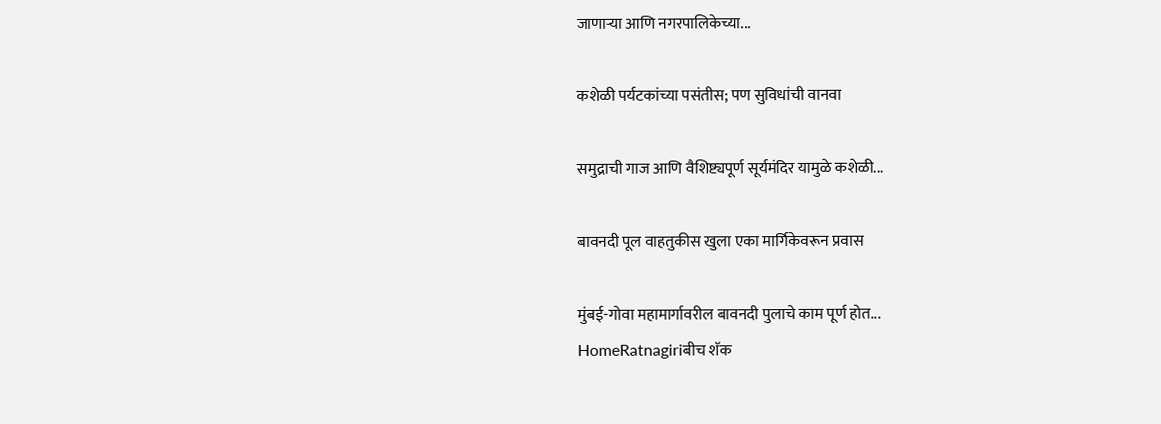जाणाऱ्या आणि नगरपालिकेच्या...

कशेळी पर्यटकांच्या पसंतीस; पण सुविधांची वानवा

समुद्राची गाज आणि वैशिष्ट्यपूर्ण सूर्यमंदिर यामुळे कशेळी...

बावनदी पूल वाहतुकीस खुला एका मार्गिकेवरून प्रवास

मुंबई-गोवा महामार्गावरील बावनदी पुलाचे काम पूर्ण होत...
HomeRatnagiriबीच शॅक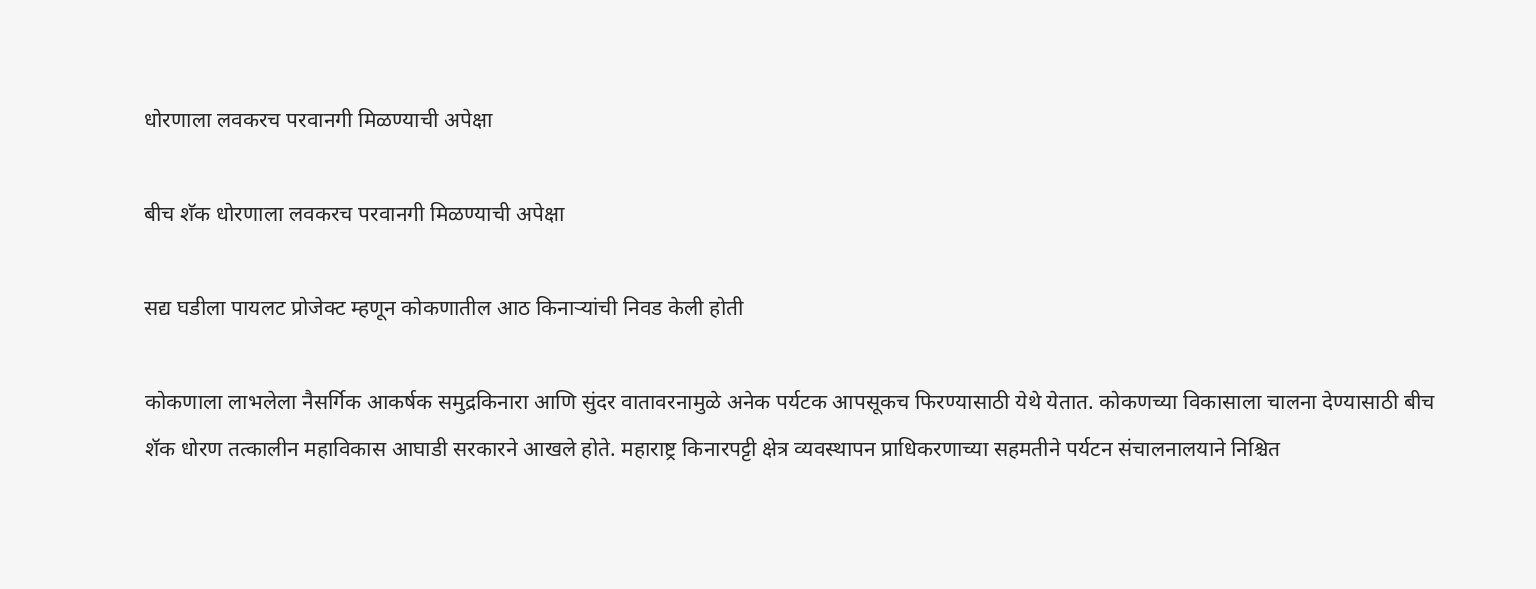धोरणाला लवकरच परवानगी मिळण्याची अपेक्षा

बीच शॅक धोरणाला लवकरच परवानगी मिळण्याची अपेक्षा

सद्य घडीला पायलट प्रोजेक्ट म्हणून कोकणातील आठ किनाऱ्यांची निवड केली होती

कोकणाला लाभलेला नैसर्गिक आकर्षक समुद्रकिनारा आणि सुंदर वातावरनामुळे अनेक पर्यटक आपसूकच फिरण्यासाठी येथे येतात. कोकणच्या विकासाला चालना देण्यासाठी बीच शॅक धोरण तत्कालीन महाविकास आघाडी सरकारने आखले होते. महाराष्ट्र किनारपट्टी क्षेत्र व्यवस्थापन प्राधिकरणाच्या सहमतीने पर्यटन संचालनालयाने निश्चित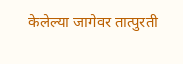केलेल्या जागेवर तात्पुरती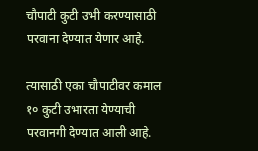चौपाटी कुटी उभी करण्यासाठी परवाना देण्यात येणार आहे.

त्यासाठी एका चौपाटीवर कमाल १० कुटी उभारता येण्याची परवानगी देण्यात आली आहे.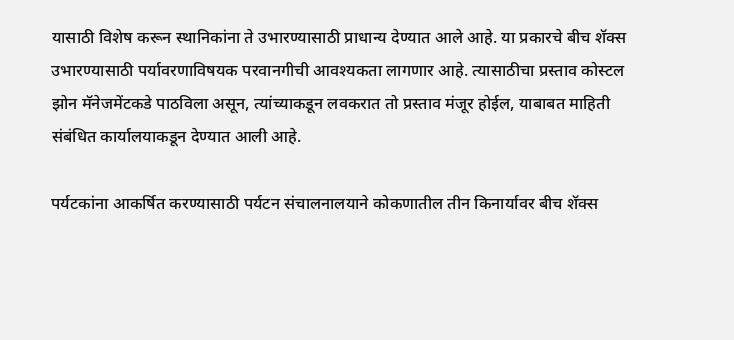यासाठी विशेष करून स्थानिकांना ते उभारण्यासाठी प्राधान्य देण्यात आले आहे. या प्रकारचे बीच शॅक्स उभारण्यासाठी पर्यावरणाविषयक परवानगीची आवश्यकता लागणार आहे. त्यासाठीचा प्रस्ताव कोस्टल झोन मॅनेजमेंटकडे पाठविला असून, त्यांच्याकडून लवकरात तो प्रस्ताव मंजूर होईल, याबाबत माहिती संबंधित कार्यालयाकडून देण्यात आली आहे.

पर्यटकांना आकर्षित करण्यासाठी पर्यटन संचालनालयाने कोकणातील तीन किनार्यावर बीच शॅक्स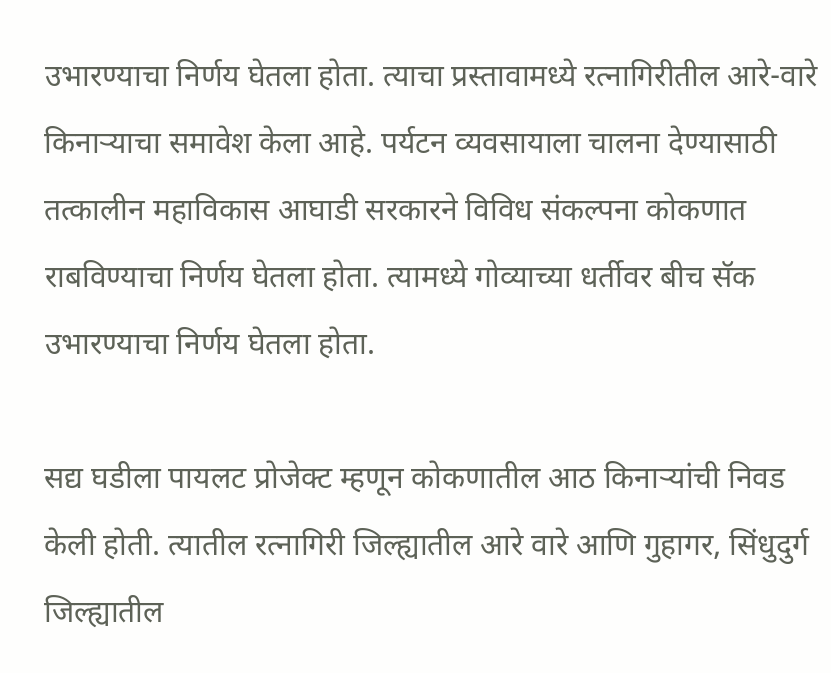उभारण्याचा निर्णय घेतला होता. त्याचा प्रस्तावामध्ये रत्नागिरीतील आरे-वारे किनाऱ्याचा समावेश केला आहे. पर्यटन व्यवसायाला चालना देण्यासाठी तत्कालीन महाविकास आघाडी सरकारने विविध संकल्पना कोकणात राबविण्याचा निर्णय घेतला होता. त्यामध्ये गोव्याच्या धर्तीवर बीच सॅक उभारण्याचा निर्णय घेतला होता.

सद्य घडीला पायलट प्रोजेक्ट म्हणून कोकणातील आठ किनाऱ्यांची निवड केली होती. त्यातील रत्नागिरी जिल्ह्यातील आरे वारे आणि गुहागर, सिंधुदुर्ग जिल्ह्यातील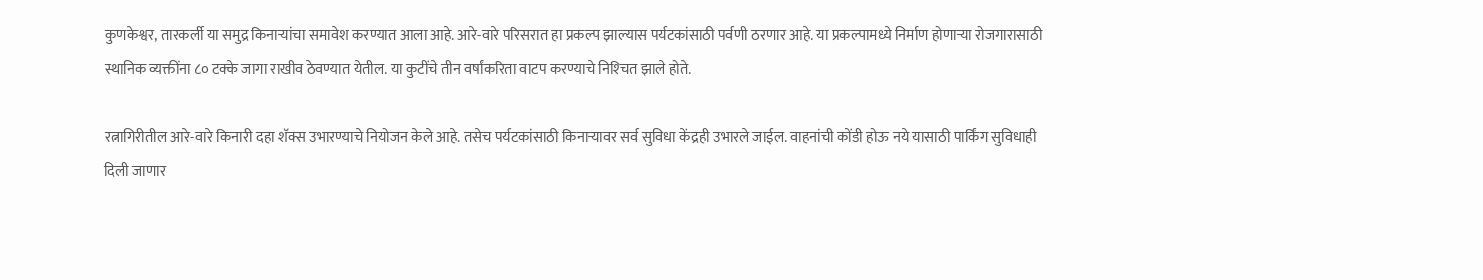कुणकेश्वर, तारकर्ली या समुद्र किनाऱ्यांचा समावेश करण्यात आला आहे. आरे-वारे परिसरात हा प्रकल्प झाल्यास पर्यटकांसाठी पर्वणी ठरणार आहे. या प्रकल्पामध्ये निर्माण होणाऱ्या रोजगारासाठी स्थानिक व्यक्तींना ८० टक्के जागा राखीव ठेवण्यात येतील. या कुटींचे तीन वर्षांकरिता वाटप करण्याचे निश्‍चित झाले होते.

रत्नागिरीतील आरे-वारे किनारी दहा शॅक्स उभारण्याचे नियोजन केले आहे. तसेच पर्यटकांसाठी किनाऱ्यावर सर्व सुविधा केंद्रही उभारले जाईल. वाहनांची कोंडी होऊ नये यासाठी पार्किंग सुविधाही दिली जाणार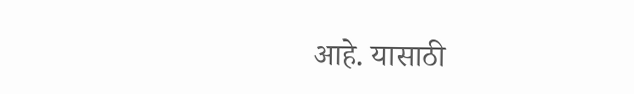आहे. यासाठी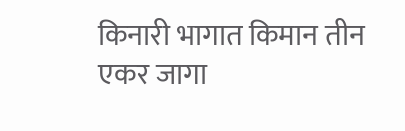किनारी भागात किमान तीन एकर जागा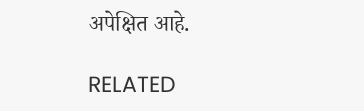अपेक्षित आहे.

RELATED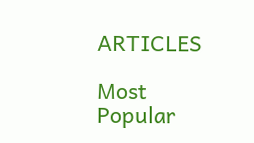ARTICLES

Most Popular